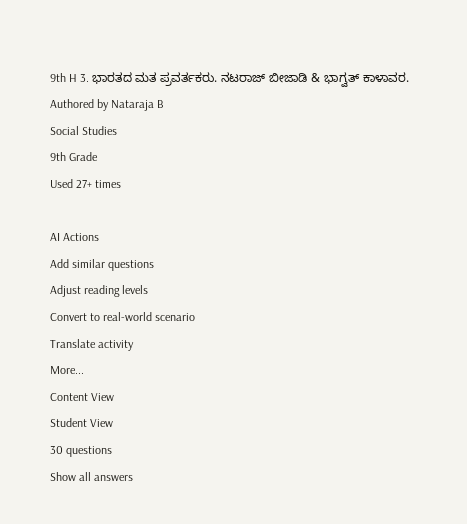9th H 3. ಭಾರತದ ಮತ ಪ್ರವರ್ತಕರು. ನಟರಾಜ್ ಬೀಜಾಡಿ & ಭಾಗ್ವತ್ ಕಾಳಾವರ.
Authored by Nataraja B
Social Studies
9th Grade
Used 27+ times

AI Actions
Add similar questions
Adjust reading levels
Convert to real-world scenario
Translate activity
More...
Content View
Student View
30 questions
Show all answers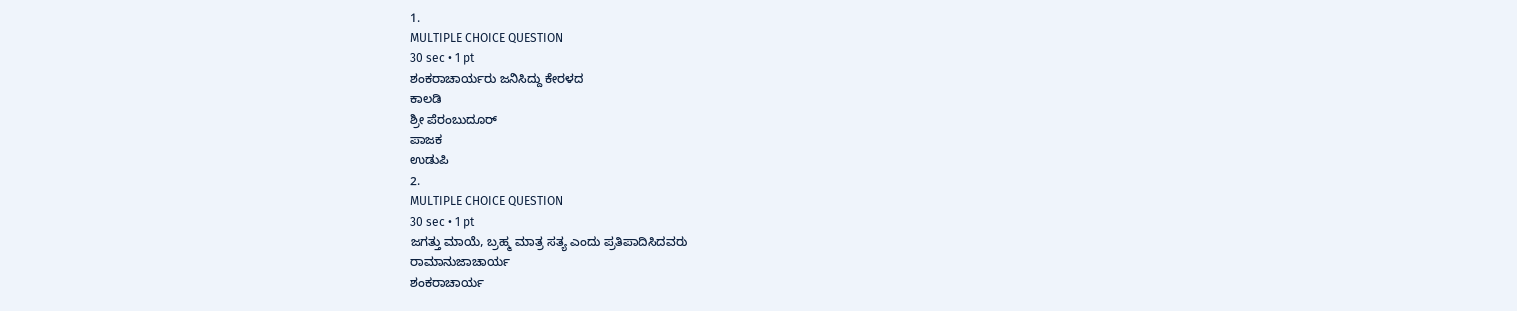1.
MULTIPLE CHOICE QUESTION
30 sec • 1 pt
ಶಂಕರಾಚಾರ್ಯರು ಜನಿಸಿದ್ದು ಕೇರಳದ
ಕಾಲಡಿ
ಶ್ರೀ ಪೆರಂಬುದೂರ್
ಪಾಜಕ
ಉಡುಪಿ
2.
MULTIPLE CHOICE QUESTION
30 sec • 1 pt
ಜಗತ್ತು ಮಾಯೆ, ಬ್ರಹ್ಮ ಮಾತ್ರ ಸತ್ಯ ಎಂದು ಪ್ರತಿಪಾದಿಸಿದವರು
ರಾಮಾನುಜಾಚಾರ್ಯ
ಶಂಕರಾಚಾರ್ಯ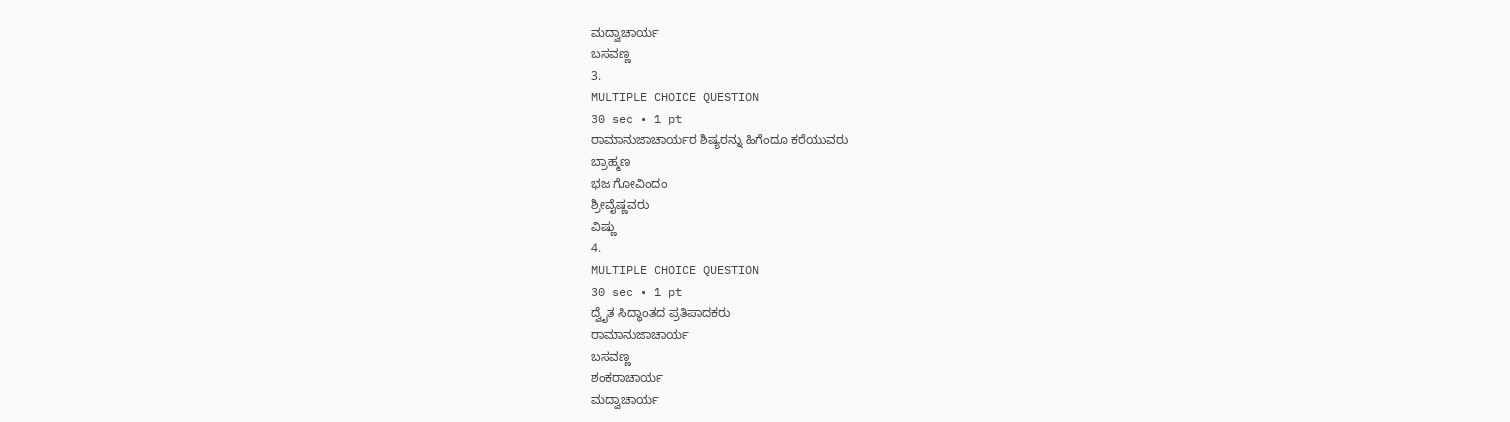ಮದ್ವಾಚಾರ್ಯ
ಬಸವಣ್ಣ
3.
MULTIPLE CHOICE QUESTION
30 sec • 1 pt
ರಾಮಾನುಜಾಚಾರ್ಯರ ಶಿಷ್ಯರನ್ನು ಹಿಗೆಂದೂ ಕರೆಯುವರು
ಬ್ರಾಹ್ಮಣ
ಭಜ ಗೋವಿಂದಂ
ಶ್ರೀವೈಷ್ಣವರು
ವಿಷ್ಣು
4.
MULTIPLE CHOICE QUESTION
30 sec • 1 pt
ದ್ವೈತ ಸಿದ್ಧಾಂತದ ಪ್ರತಿಪಾದಕರು
ರಾಮಾನುಜಾಚಾರ್ಯ
ಬಸವಣ್ಣ
ಶಂಕರಾಚಾರ್ಯ
ಮದ್ವಾಚಾರ್ಯ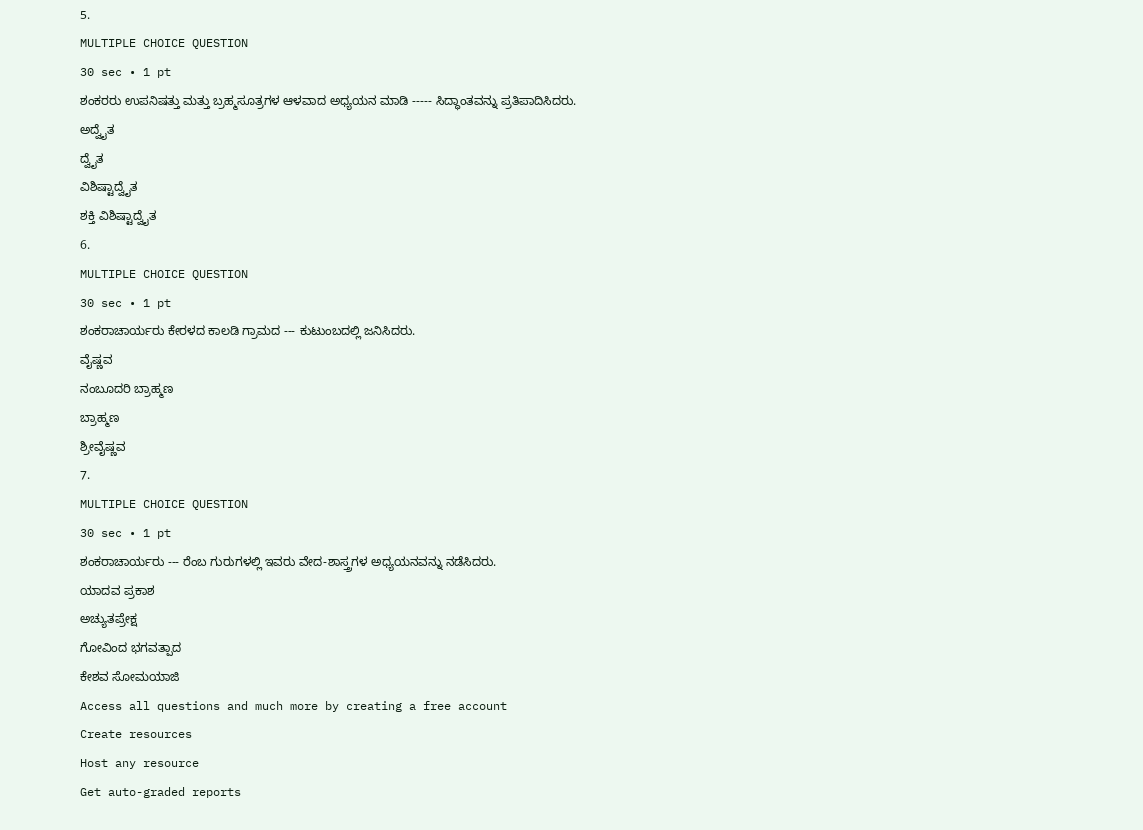5.
MULTIPLE CHOICE QUESTION
30 sec • 1 pt
ಶಂಕರರು ಉಪನಿಷತ್ತು ಮತ್ತು ಬ್ರಹ್ಮಸೂತ್ರಗಳ ಆಳವಾದ ಅಧ್ಯಯನ ಮಾಡಿ ----- ಸಿದ್ಧಾಂತವನ್ನು ಪ್ರತಿಪಾದಿಸಿದರು.
ಅದ್ವೈತ
ದ್ವೈತ
ವಿಶಿಷ್ಟಾದ್ವೈತ
ಶಕ್ತಿ ವಿಶಿಷ್ಟಾದ್ವೈತ
6.
MULTIPLE CHOICE QUESTION
30 sec • 1 pt
ಶಂಕರಾಚಾರ್ಯರು ಕೇರಳದ ಕಾಲಡಿ ಗ್ರಾಮದ --- ಕುಟುಂಬದಲ್ಲಿ ಜನಿಸಿದರು.
ವೈಷ್ಣವ
ನಂಬೂದರಿ ಬ್ರಾಹ್ಮಣ
ಬ್ರಾಹ್ಮಣ
ಶ್ರೀವೈಷ್ಣವ
7.
MULTIPLE CHOICE QUESTION
30 sec • 1 pt
ಶಂಕರಾಚಾರ್ಯರು --- ರೆಂಬ ಗುರುಗಳಲ್ಲಿ ಇವರು ವೇದ-ಶಾಸ್ತ್ರಗಳ ಅಧ್ಯಯನವನ್ನು ನಡೆಸಿದರು.
ಯಾದವ ಪ್ರಕಾಶ
ಅಚ್ಯುತಪ್ರೇಕ್ಷ
ಗೋವಿಂದ ಭಗವತ್ಪಾದ
ಕೇಶವ ಸೋಮಯಾಜಿ
Access all questions and much more by creating a free account
Create resources
Host any resource
Get auto-graded reports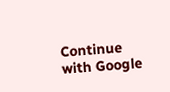Continue with Google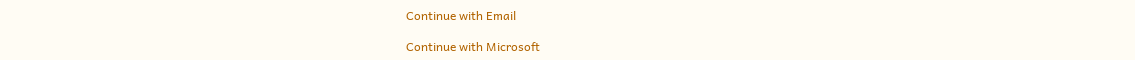Continue with Email

Continue with Microsoft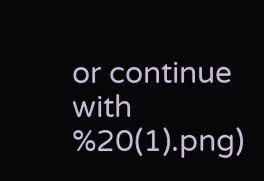or continue with
%20(1).png)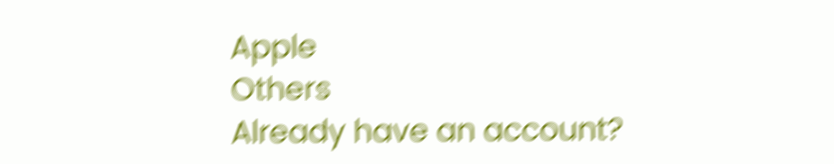Apple
Others
Already have an account?